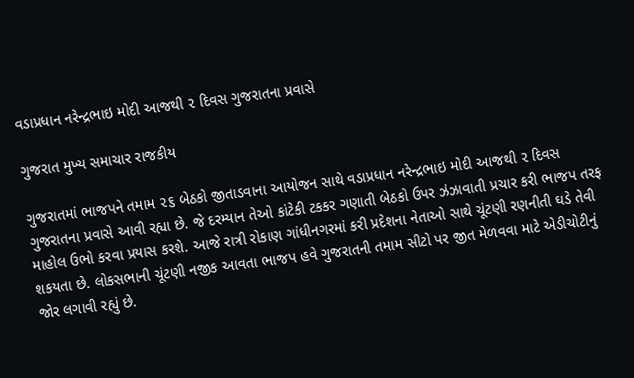વડાપ્રધાન નરેન્દ્રભાઇ મોદી આજથી ૨ દિવસ ગુજરાતના પ્રવાસે

ગુજરાત મુખ્ય સમાચાર રાજકીય

ગુજરાતમાં ભાજપને તમામ ૨૬ બેઠકો જીતાડવાના આયોજન સાથે વડાપ્રધાન નરેન્દ્રભાઇ મોદી આજથી ૨ દિવસ ગુજરાતના પ્રવાસે આવી રહ્યા છે. જે દરમ્યાન તેઓ કાંટેકી ટકકર ગણાતી બેઠકો ઉપર ઝંઝાવાતી પ્રચાર કરી ભાજપ તરફ માહોલ ઉભો કરવા પ્રયાસ કરશે. આજે રાત્રી રોકાણ ગાંધીનગરમાં કરી પ્રદેશના નેતાઓ સાથે ચૂંટણી રણનીતી ઘડે તેવી શકયતા છે. લોકસભાની ચૂંટણી નજીક આવતા ભાજપ હવે ગુજરાતની તમામ સીટો પર જીત મેળવવા માટે એડીચોટીનું જોર લગાવી રહ્યું છે.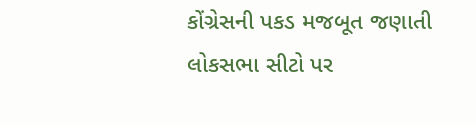કોંગ્રેસની પકડ મજબૂત જણાતી લોકસભા સીટો પર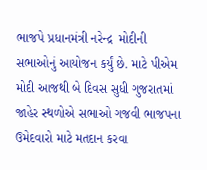ભાજપે પ્રધાનમંત્રી નરેન્દ્ર  મોદીની સભાઓનું આયોજન કર્યું છે. માટે પીએમ મોદી આજથી બે દિવસ સુધી ગુજરાતમાં જાહેર સ્થળોએ સભાઓ ગજવી ભાજપના ઉમેદવારો માટે મતદાન કરવા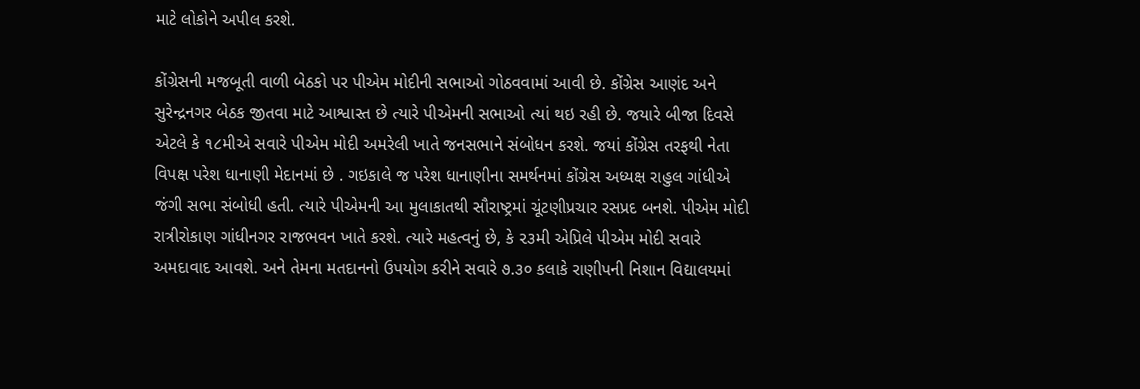માટે લોકોને અપીલ કરશે.

કોંગ્રેસની મજબૂતી વાળી બેઠકો પર પીએમ મોદીની સભાઓ ગોઠવવામાં આવી છે. કોંગ્રેસ આણંદ અને સુરેન્દ્રનગર બેઠક જીતવા માટે આશ્વાસ્ત છે ત્યારે પીએમની સભાઓ ત્યાં થઇ રહી છે. જયારે બીજા દિવસે એટલે કે ૧૮મીએ સવારે પીએમ મોદી અમરેલી ખાતે જનસભાને સંબોધન કરશે. જયાં કોંગ્રેસ તરફથી નેતા વિપક્ષ પરેશ ધાનાણી મેદાનમાં છે . ગઇકાલે જ પરેશ ધાનાણીના સમર્થનમાં કોંગ્રેસ અધ્યક્ષ રાહુલ ગાંધીએ જંગી સભા સંબોધી હતી. ત્યારે પીએમની આ મુલાકાતથી સૌરાષ્ટ્રમાં ચૂંટણીપ્રચાર રસપ્રદ બનશે. પીએમ મોદી  રાત્રીરોકાણ ગાંધીનગર રાજભવન ખાતે કરશે. ત્યારે મહત્વનું છે, કે ૨૩મી એપ્રિલે પીએમ મોદી સવારે અમદાવાદ આવશે. અને તેમના મતદાનનો ઉપયોગ કરીને સવારે ૭.૩૦ કલાકે રાણીપની નિશાન વિદ્યાલયમાં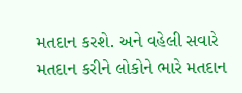મતદાન કરશે. અને વહેલી સવારે મતદાન કરીને લોકોને ભારે મતદાન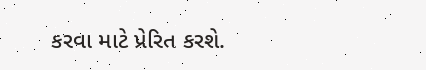કરવા માટે પ્રેરિત કરશે.